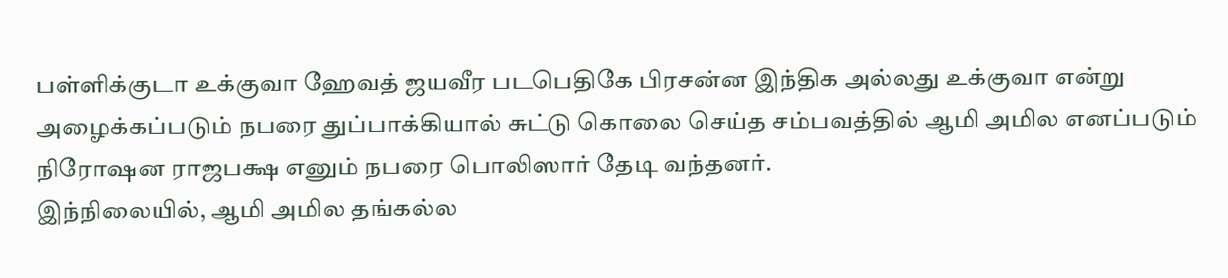பள்ளிக்குடா உக்குவா ஹேவத் ஜயவீர படபெதிகே பிரசன்ன இந்திக அல்லது உக்குவா என்று அழைக்கப்படும் நபரை துப்பாக்கியால் சுட்டு கொலை செய்த சம்பவத்தில் ஆமி அமில எனப்படும் நிரோஷன ராஜபக்ஷ எனும் நபரை பொலிஸார் தேடி வந்தனர்.
இந்நிலையில், ஆமி அமில தங்கல்ல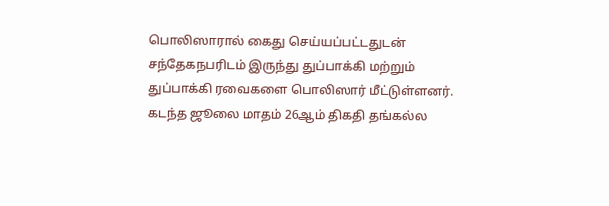பொலிஸாரால் கைது செய்யப்பட்டதுடன் சந்தேகநபரிடம் இருந்து துப்பாக்கி மற்றும் துப்பாக்கி ரவைகளை பொலிஸார் மீட்டுள்ளனர்.
கடந்த ஜூலை மாதம் 26ஆம் திகதி தங்கல்ல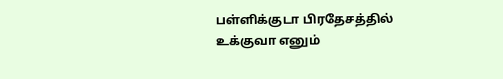பள்ளிக்குடா பிரதேசத்தில் உக்குவா எனும்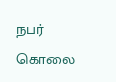நபர் கொலை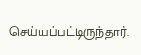செய்யப்பட்டிருந்தார்.